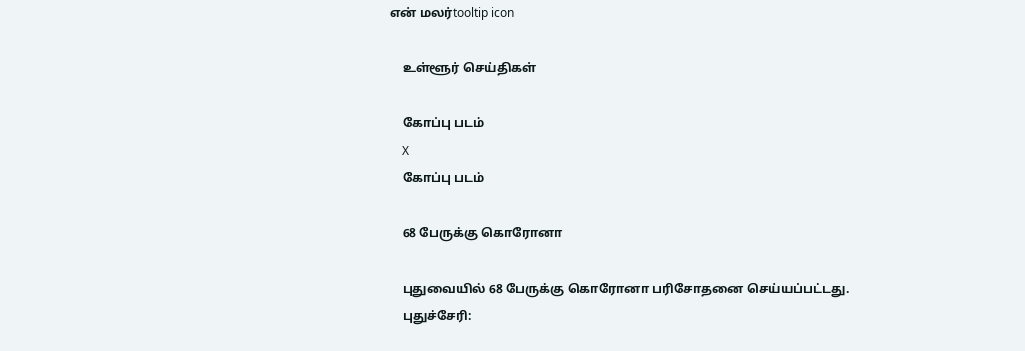என் மலர்tooltip icon

    உள்ளூர் செய்திகள்

    கோப்பு படம்
    X
    கோப்பு படம்

    68 பேருக்கு கொரோனா

    புதுவையில் 68 பேருக்கு கொரோனா பரிசோதனை செய்யப்பட்டது.
    புதுச்சேரி: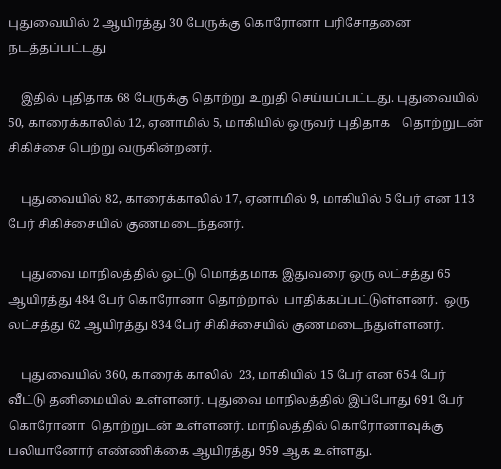புதுவையில் 2 ஆயிரத்து 30 பேருக்கு கொரோனா பரிசோதனை நடத்தப்பட்டது

    இதில் புதிதாக 68 பேருக்கு தொற்று உறுதி செய்யப்பட்டது. புதுவையில் 50, காரைக்காலில் 12, ஏனாமில் 5, மாகியில் ஒருவர் புதிதாக    தொற்றுடன் சிகிச்சை பெற்று வருகின்றனர்.

    புதுவையில் 82, காரைக்காலில் 17, ஏனாமில் 9, மாகியில் 5 பேர் என 113 பேர் சிகிச்சையில் குணமடைந்தனர்.

    புதுவை மாநிலத்தில் ஒட்டு மொத்தமாக இதுவரை ஒரு லட்சத்து 65 ஆயிரத்து 484 பேர் கொரோனா தொற்றால்  பாதிக்கப்பட்டுள்ளனர்.  ஒரு லட்சத்து 62 ஆயிரத்து 834 பேர் சிகிச்சையில் குணமடைந்துள்ளனர்.

    புதுவையில் 360, காரைக் காலில்  23, மாகியில் 15 பேர் என 654 பேர் வீட்டு தனிமையில் உள்ளனர். புதுவை மாநிலத்தில் இப்போது 691 பேர் கொரோனா  தொற்றுடன் உள்ளனர். மாநிலத்தில் கொரோனாவுக்கு பலியானோர் எண்ணிக்கை ஆயிரத்து 959 ஆக உள்ளது.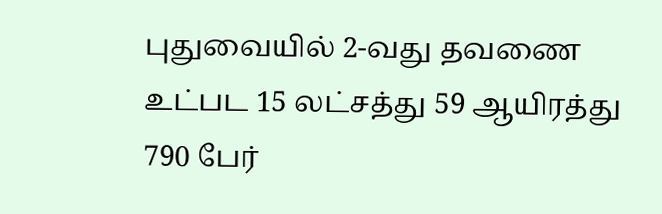புதுவையில் 2-வது தவணை  உட்பட 15 லட்சத்து 59 ஆயிரத்து 790 பேர்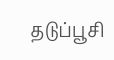தடுப்பூசி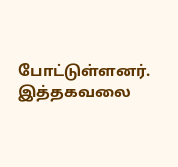போட்டுள்ளனர். இத்தகவலை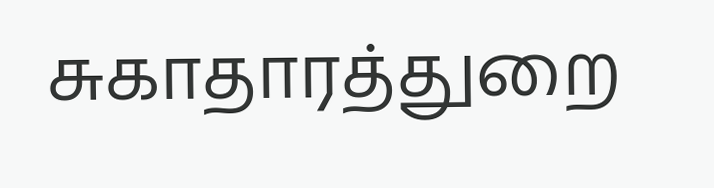சுகாதாரத்துறை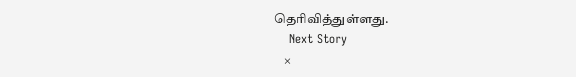தெரிவித்துள்ளது.
    Next Story
    ×